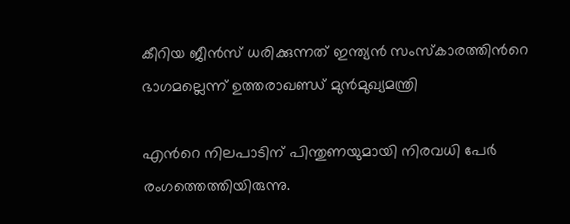കീറിയ ജീന്‍സ് ധരിക്കുന്നത് ഇന്ത്യന്‍ സംസ്കാരത്തിന്‍റെ ഭാഗമല്ലെന്ന് ഉത്തരാഖണ്ഡ് മുന്‍മുഖ്യമന്ത്രി

എന്‍റെ നിലപാടിന് പിന്തുണയുമായി നിരവധി പേര്‍ രംഗത്തെത്തിയിരുന്നു.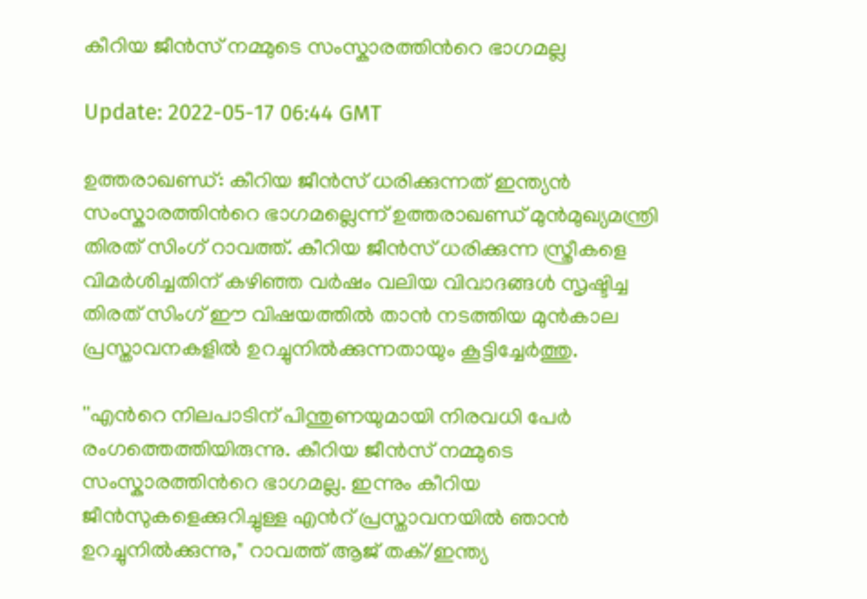കീറിയ ജീൻസ് നമ്മുടെ സംസ്കാരത്തിന്‍റെ ഭാഗമല്ല

Update: 2022-05-17 06:44 GMT

ഉത്തരാഖണ്ഡ്: കീറിയ ജീന്‍സ് ധരിക്കുന്നത് ഇന്ത്യന്‍ സംസ്കാരത്തിന്‍റെ ഭാഗമല്ലെന്ന് ഉത്തരാഖണ്ഡ് മുന്‍മുഖ്യമന്ത്രി തിരത് സിംഗ് റാവത്ത്. കീറിയ ജീൻസ് ധരിക്കുന്ന സ്ത്രീകളെ വിമർശിച്ചതിന് കഴിഞ്ഞ വർഷം വലിയ വിവാദങ്ങള്‍ സൃഷ്ടിച്ച തിരത് സിംഗ് ഈ വിഷയത്തിൽ താൻ നടത്തിയ മുൻകാല പ്രസ്താവനകളിൽ ഉറച്ചുനിൽക്കുന്നതായും കൂട്ടിച്ചേര്‍ത്തു.

''എന്‍റെ നിലപാടിന് പിന്തുണയുമായി നിരവധി പേര്‍ രംഗത്തെത്തിയിരുന്നു. കീറിയ ജീൻസ് നമ്മുടെ സംസ്കാരത്തിന്‍റെ ഭാഗമല്ല. ഇന്നും കീറിയ ജീൻസുകളെക്കുറിച്ചുള്ള എന്‍റ് പ്രസ്താവനയിൽ ഞാൻ ഉറച്ചുനിൽക്കുന്നു," റാവത്ത് ആജ് തക്/ഇന്ത്യ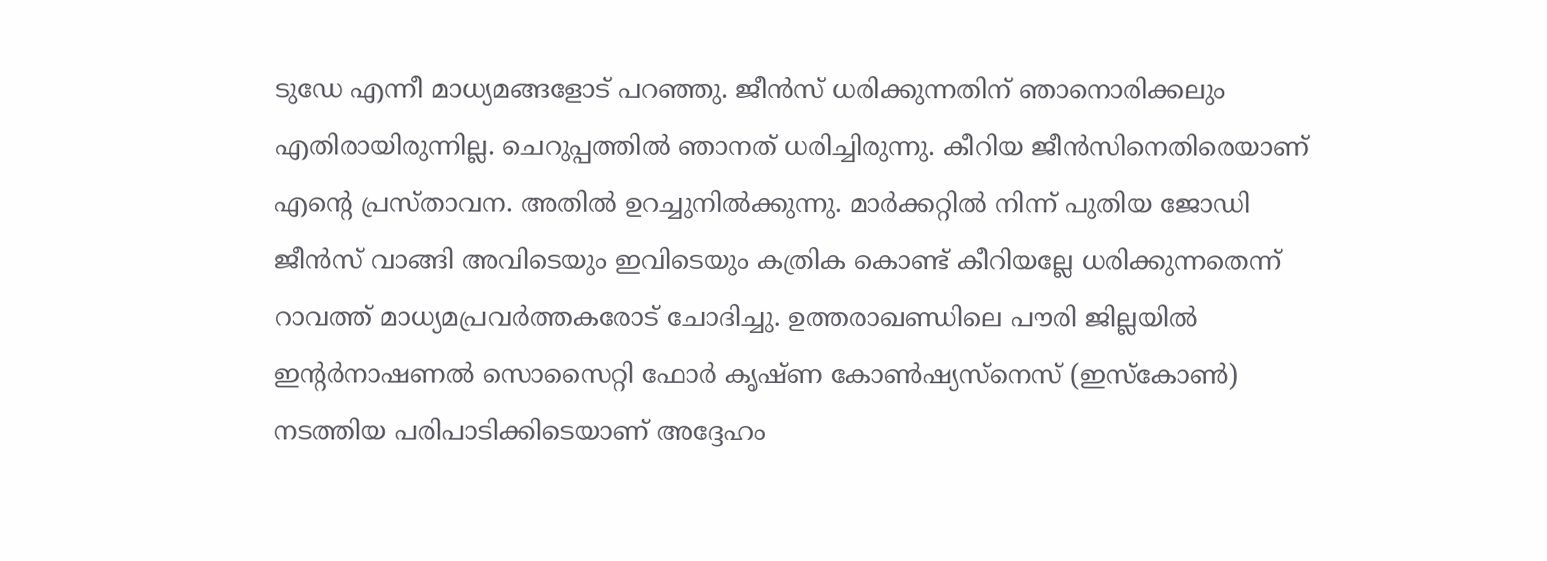ടുഡേ എന്നീ മാധ്യമങ്ങളോട് പറഞ്ഞു. ജീന്‍സ് ധരിക്കുന്നതിന് ഞാനൊരിക്കലും എതിരായിരുന്നില്ല. ചെറുപ്പത്തില്‍ ഞാനത് ധരിച്ചിരുന്നു. കീറിയ ജീന്‍സിനെതിരെയാണ് എന്‍റെ പ്രസ്താവന. അതില്‍ ഉറച്ചുനില്‍ക്കുന്നു. മാര്‍ക്കറ്റില്‍ നിന്ന് പുതിയ ജോഡി ജീന്‍സ് വാങ്ങി അവിടെയും ഇവിടെയും കത്രിക കൊണ്ട് കീറിയല്ലേ ധരിക്കുന്നതെന്ന് റാവത്ത് മാധ്യമപ്രവര്‍ത്തകരോട് ചോദിച്ചു. ഉത്തരാഖണ്ഡിലെ പൗരി ജില്ലയില്‍ ഇന്‍റര്‍നാഷണല്‍ സൊസൈറ്റി ഫോര്‍ കൃഷ്ണ കോണ്‍ഷ്യസ്‌നെസ് (ഇസ്‌കോണ്‍) നടത്തിയ പരിപാടിക്കിടെയാണ് അദ്ദേഹം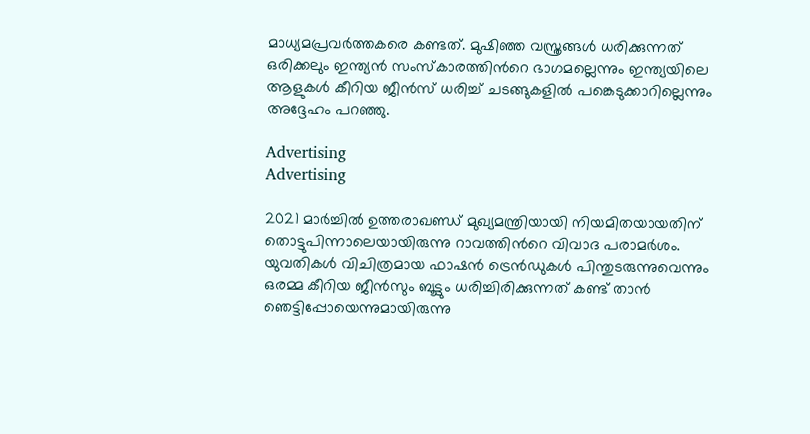മാധ്യമപ്രവര്‍ത്തകരെ കണ്ടത്. മുഷിഞ്ഞ വസ്ത്രങ്ങള്‍ ധരിക്കുന്നത് ഒരിക്കലും ഇന്ത്യന്‍ സംസ്‌കാരത്തിന്‍റെ ഭാഗമല്ലെന്നും ഇന്ത്യയിലെ ആളുകള്‍ കീറിയ ജീന്‍സ് ധരിച്ച് ചടങ്ങുകളില്‍ പങ്കെടുക്കാറില്ലെന്നും അദ്ദേഹം പറഞ്ഞു.

Advertising
Advertising

2021 മാർച്ചിൽ ഉത്തരാഖണ്ഡ് മുഖ്യമന്ത്രിയായി നിയമിതയായതിന് തൊട്ടുപിന്നാലെയായിരുന്നു റാവത്തിന്‍റെ വിവാദ പരാമര്‍ശം. യുവതികൾ വിചിത്രമായ ഫാഷൻ ട്രെൻഡുകൾ പിന്തുടരുന്നുവെന്നും ഒരമ്മ കീറിയ ജീൻസും ബൂട്ടും ധരിച്ചിരിക്കുന്നത് കണ്ട് താൻ ഞെട്ടിപ്പോയെന്നുമായിരുന്നു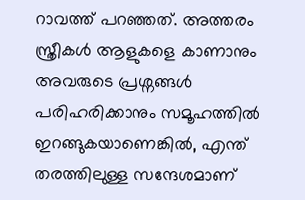റാവത്ത് പറഞ്ഞത്. അത്തരം സ്ത്രീകൾ ആളുകളെ കാണാനും അവരുടെ പ്രശ്നങ്ങൾ പരിഹരിക്കാനും സമൂഹത്തിൽ ഇറങ്ങുകയാണെങ്കിൽ, എന്ത് തരത്തിലുള്ള സന്ദേശമാണ്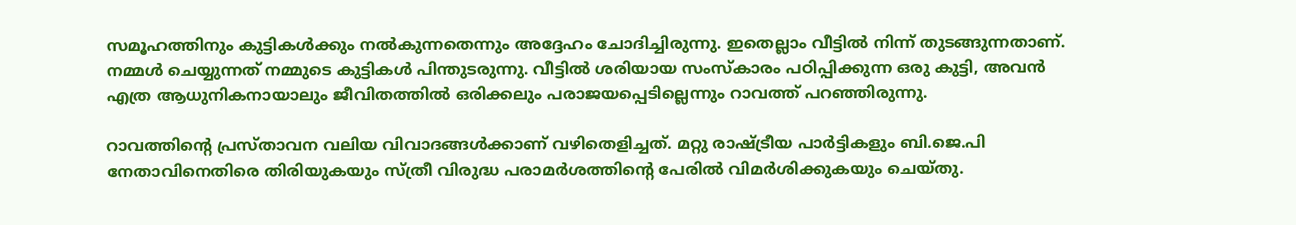സമൂഹത്തിനും കുട്ടികള്‍ക്കും നല്‍കുന്നതെന്നും അദ്ദേഹം ചോദിച്ചിരുന്നു. ഇതെല്ലാം വീട്ടിൽ നിന്ന് തുടങ്ങുന്നതാണ്. നമ്മൾ ചെയ്യുന്നത് നമ്മുടെ കുട്ടികൾ പിന്തുടരുന്നു. വീട്ടിൽ ശരിയായ സംസ്കാരം പഠിപ്പിക്കുന്ന ഒരു കുട്ടി, അവൻ എത്ര ആധുനികനായാലും ജീവിതത്തിൽ ഒരിക്കലും പരാജയപ്പെടില്ലെന്നും റാവത്ത് പറഞ്ഞിരുന്നു.

റാവത്തിന്‍റെ പ്രസ്താവന വലിയ വിവാദങ്ങള്‍ക്കാണ് വഴിതെളിച്ചത്. മറ്റു രാഷ്ട്രീയ പാര്‍ട്ടികളും ബി.ജെ.പി നേതാവിനെതിരെ തിരിയുകയും സ്ത്രീ വിരുദ്ധ പരാമര്‍ശത്തിന്‍റെ പേരില്‍ വിമര്‍ശിക്കുകയും ചെയ്തു.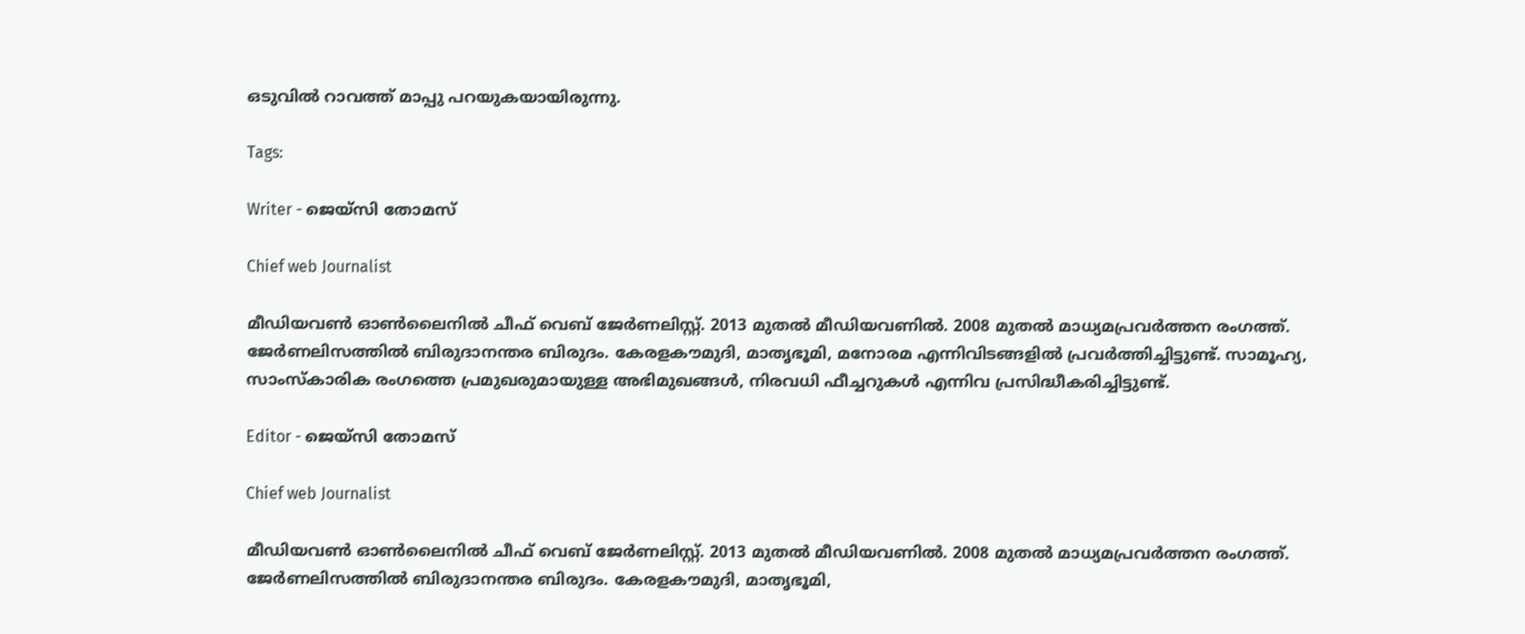ഒടുവില്‍ റാവത്ത് മാപ്പു പറയുകയായിരുന്നു.

Tags:

Writer - ജെയ്സി തോമസ്

Chief web Journalist

മീഡിയവൺ ഓൺലൈനിൽ ചീഫ് വെബ് ജേർണലിസ്റ്റ്. 2013 മുതൽ മീഡിയവണിൽ. 2008 മുതൽ മാധ്യമപ്രവർത്തന രംഗത്ത്. ജേർണലിസത്തിൽ ബിരുദാനന്തര ബിരുദം. കേരളകൗമുദി, മാതൃഭൂമി, മനോരമ എന്നിവിടങ്ങളിൽ പ്രവർത്തിച്ചിട്ടുണ്ട്. സാമൂഹ്യ, സാംസ്‌കാരിക രംഗത്തെ പ്രമുഖരുമായുള്ള അഭിമുഖങ്ങൾ, നിരവധി ഫീച്ചറുകൾ എന്നിവ പ്രസിദ്ധീകരിച്ചിട്ടുണ്ട്.

Editor - ജെയ്സി തോമസ്

Chief web Journalist

മീഡിയവൺ ഓൺലൈനിൽ ചീഫ് വെബ് ജേർണലിസ്റ്റ്. 2013 മുതൽ മീഡിയവണിൽ. 2008 മുതൽ മാധ്യമപ്രവർത്തന രംഗത്ത്. ജേർണലിസത്തിൽ ബിരുദാനന്തര ബിരുദം. കേരളകൗമുദി, മാതൃഭൂമി,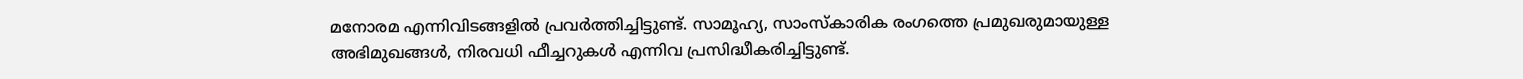മനോരമ എന്നിവിടങ്ങളിൽ പ്രവർത്തിച്ചിട്ടുണ്ട്. സാമൂഹ്യ, സാംസ്‌കാരിക രംഗത്തെ പ്രമുഖരുമായുള്ള അഭിമുഖങ്ങൾ, നിരവധി ഫീച്ചറുകൾ എന്നിവ പ്രസിദ്ധീകരിച്ചിട്ടുണ്ട്.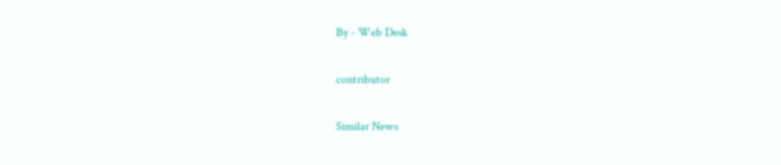By - Web Desk

contributor

Similar News